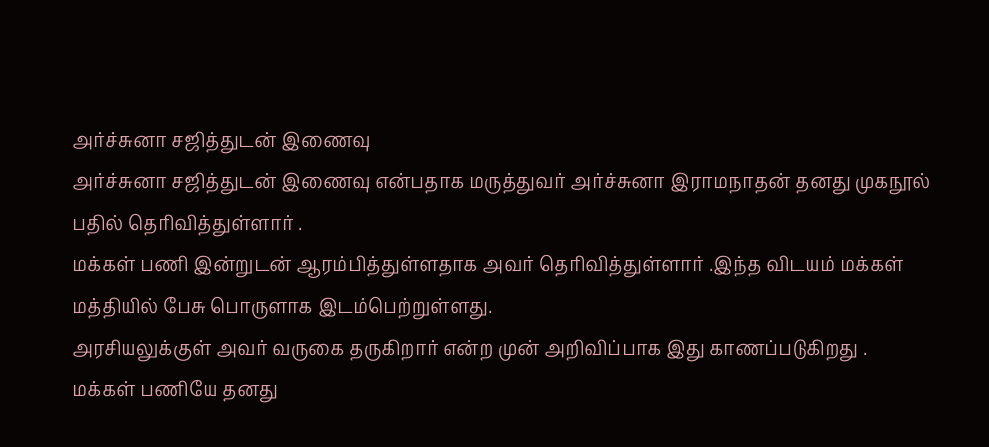அர்ச்சுனா சஜித்துடன் இணைவு
அர்ச்சுனா சஜித்துடன் இணைவு என்பதாக மருத்துவர் அர்ச்சுனா இராமநாதன் தனது முகநூல் பதில் தெரிவித்துள்ளார் .
மக்கள் பணி இன்றுடன் ஆரம்பித்துள்ளதாக அவர் தெரிவித்துள்ளார் .இந்த விடயம் மக்கள் மத்தியில் பேசு பொருளாக இடம்பெற்றுள்ளது.
அரசியலுக்குள் அவர் வருகை தருகிறார் என்ற முன் அறிவிப்பாக இது காணப்படுகிறது .
மக்கள் பணியே தனது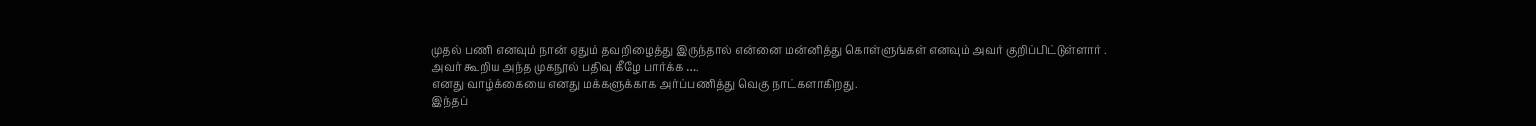முதல் பணி எனவும் நான் ஏதும் தவறிழைத்து இருந்தால் என்னை மன்னித்து கொள்ளுங்கள் எனவும் அவர் குறிப்பிட்டுள்ளார் .
அவர் கூறிய அந்த முகநூல் பதிவு கீழே பார்க்க ….
எனது வாழ்க்கையை எனது மக்களுக்காக அர்ப்பணித்து வெகு நாட்களாகிறது.
இந்தப்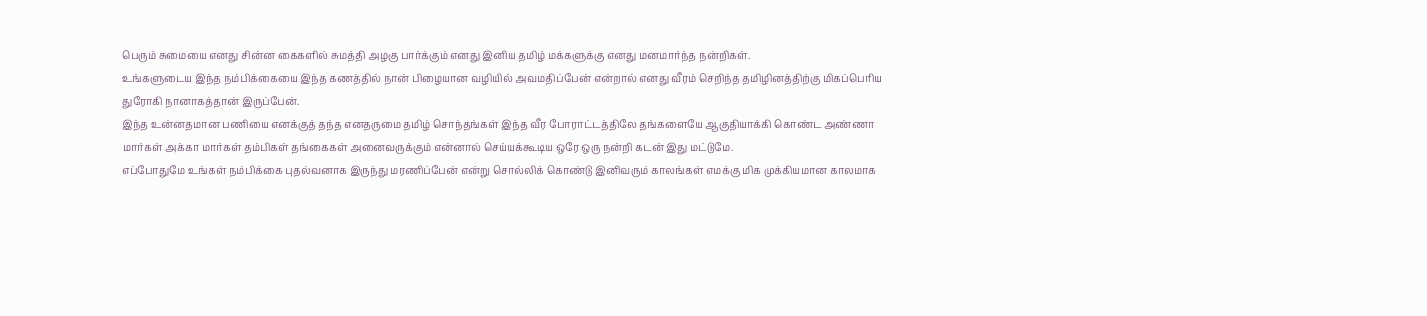பெரும் சுமையை எனது சின்ன கைகளில் சுமத்தி அழகு பார்க்கும் எனது இனிய தமிழ் மக்களுக்கு எனது மனமார்ந்த நன்றிகள்.
உங்களுடைய இந்த நம்பிக்கையை இந்த கணத்தில் நான் பிழையான வழியில் அவமதிப்பேன் என்றால் எனது வீரம் செறிந்த தமிழினத்திற்கு மிகப்பெரிய துரோகி நானாகத்தான் இருப்பேன்.
இந்த உன்னதமான பணியை எனக்குத் தந்த எனதருமை தமிழ் சொந்தங்கள் இந்த வீர போராட்டத்திலே தங்களையே ஆகுதியாக்கி கொண்ட அண்ணா மார்கள் அக்கா மார்கள் தம்பிகள் தங்கைகள் அனைவருக்கும் என்னால் செய்யக்கூடிய ஒரே ஒரு நன்றி கடன் இது மட்டுமே.
எப்போதுமே உங்கள் நம்பிக்கை புதல்வனாக இருந்து மரணிப்பேன் என்று சொல்லிக் கொண்டு இனிவரும் காலங்கள் எமக்கு மிக முக்கியமான காலமாக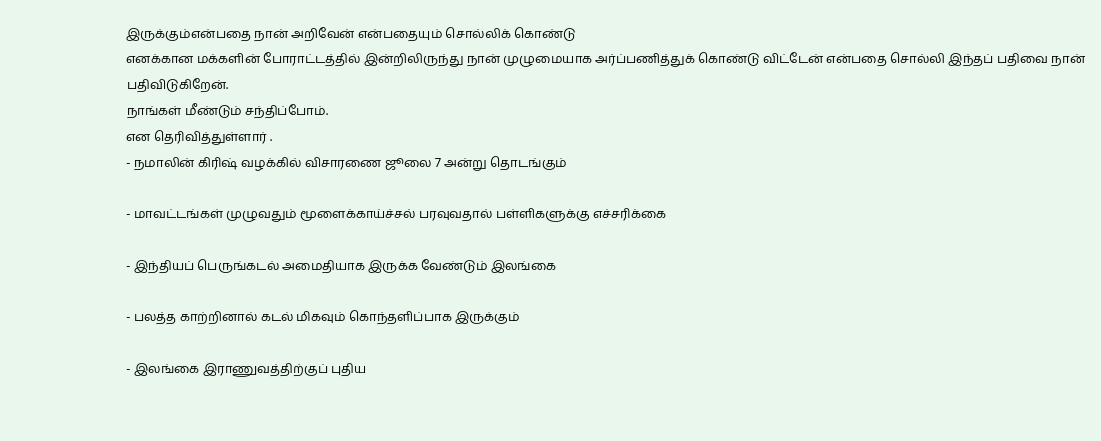இருக்கும்என்பதை நான் அறிவேன் என்பதையும் சொல்லிக் கொண்டு
எனக்கான மக்களின் போராட்டத்தில் இன்றிலிருந்து நான் முழுமையாக அர்ப்பணித்துக் கொண்டு விட்டேன் என்பதை சொல்லி இந்தப் பதிவை நான் பதிவிடுகிறேன்.
நாங்கள் மீண்டும் சந்திப்போம்.
என தெரிவித்துள்ளார் .
- நமாலின் கிரிஷ் வழக்கில் விசாரணை ஜூலை 7 அன்று தொடங்கும்

- மாவட்டங்கள் முழுவதும் மூளைக்காய்ச்சல் பரவுவதால் பள்ளிகளுக்கு எச்சரிக்கை

- இந்தியப் பெருங்கடல் அமைதியாக இருக்க வேண்டும் இலங்கை

- பலத்த காற்றினால் கடல் மிகவும் கொந்தளிப்பாக இருக்கும்

- இலங்கை இராணுவத்திற்குப் புதிய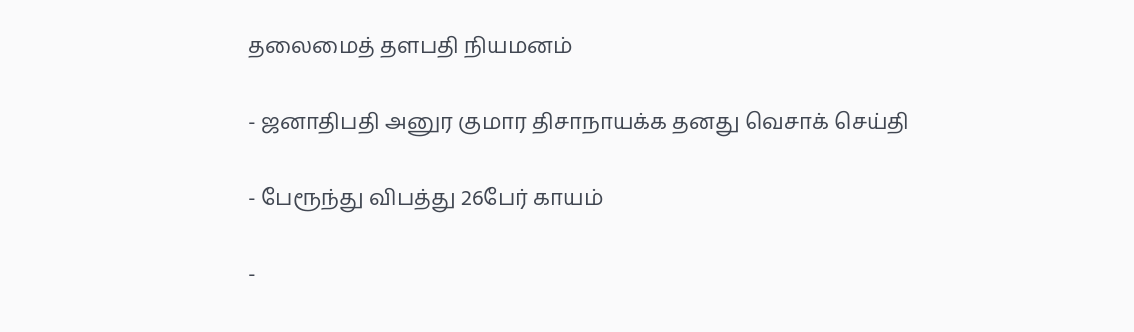தலைமைத் தளபதி நியமனம்

- ஜனாதிபதி அனுர குமார திசாநாயக்க தனது வெசாக் செய்தி

- பேரூந்து விபத்து 26பேர் காயம்

-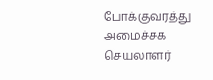போக்குவரத்து அமைச்சக செயலாளர்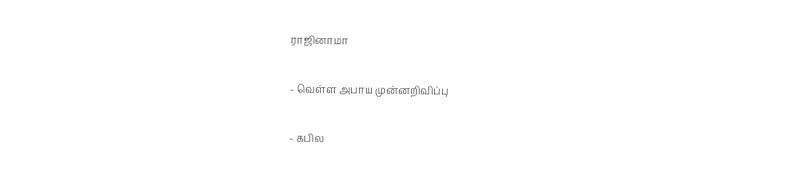ராஜினாமா

- வெள்ள அபாய முன்னறிவிப்பு

- கபில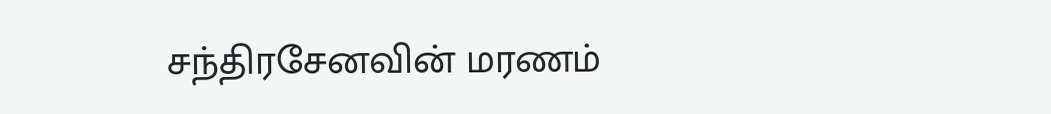சந்திரசேனவின் மரணம்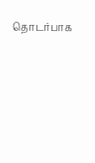தொடர்பாக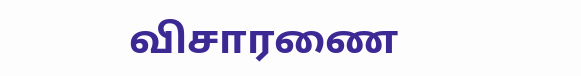விசாரணை